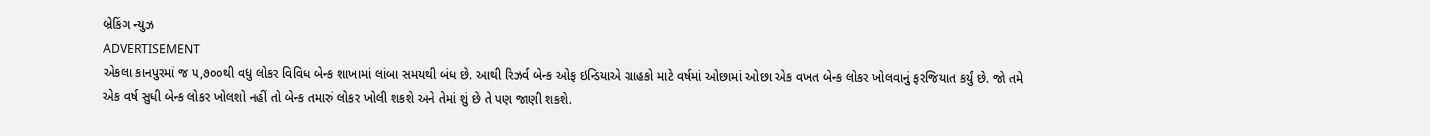બ્રેકિંગ ન્યુઝ
ADVERTISEMENT
એકલા કાનપુરમાં જ ૫,૭૦૦થી વધુ લોકર વિવિધ બેન્ક શાખામાં લાંબા સમયથી બંધ છે. આથી રિઝર્વ બેન્ક ઓફ ઇન્ડિયાએ ગ્રાહકો માટે વર્ષમાં ઓછામાં ઓછા એક વખત બેન્ક લોકર ખોલવાનું ફરજિયાત કર્યું છે. જો તમે એક વર્ષ સુધી બેન્ક લોકર ખોલશો નહીં તો બેન્ક તમારું લોકર ખોલી શકશે અને તેમાં શું છે તે પણ જાણી શકશે.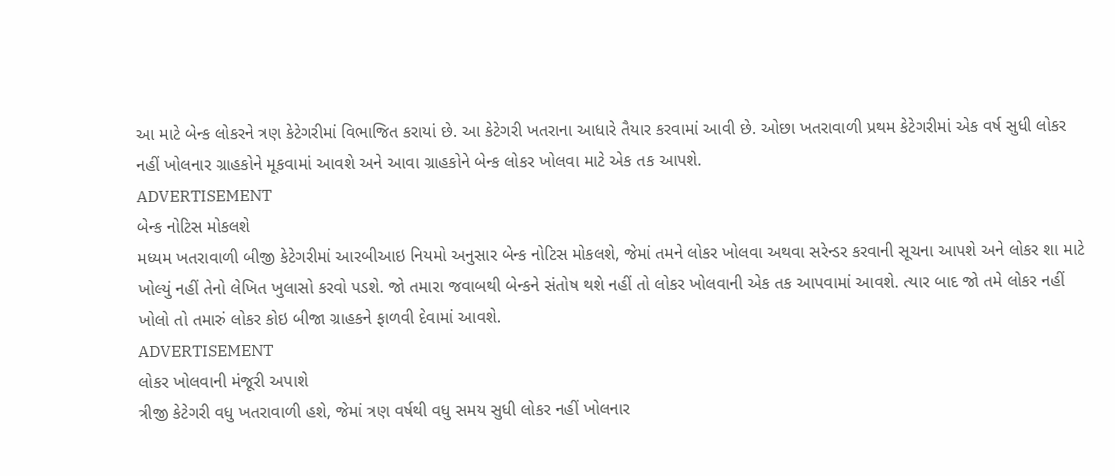આ માટે બેન્ક લોકરને ત્રણ કેટેગરીમાં વિભાજિત કરાયાં છે. આ કેટેગરી ખતરાના આધારે તૈયાર કરવામાં આવી છે. ઓછા ખતરાવાળી પ્રથમ કેટેગરીમાં એક વર્ષ સુધી લોકર નહીં ખોલનાર ગ્રાહકોને મૂકવામાં આવશે અને આવા ગ્રાહકોને બેન્ક લોકર ખોલવા માટે એક તક આપશે.
ADVERTISEMENT
બેન્ક નોટિસ મોકલશે
મધ્યમ ખતરાવાળી બીજી કેટેગરીમાં આરબીઆઇ નિયમો અનુસાર બેન્ક નોટિસ મોકલશે, જેમાં તમને લોકર ખોલવા અથવા સરેન્ડર કરવાની સૂચના આપશે અને લોકર શા માટે ખોલ્યું નહીં તેનો લેખિત ખુલાસો કરવો પડશે. જો તમારા જવાબથી બેન્કને સંતોષ થશે નહીં તો લોકર ખોલવાની એક તક આપવામાં આવશે. ત્યાર બાદ જો તમે લોકર નહીં ખોલો તો તમારું લોકર કોઇ બીજા ગ્રાહકને ફાળવી દેવામાં આવશે.
ADVERTISEMENT
લોકર ખોલવાની મંજૂરી અપાશે
ત્રીજી કેટેગરી વધુ ખતરાવાળી હશે, જેમાં ત્રણ વર્ષથી વધુ સમય સુધી લોકર નહીં ખોલનાર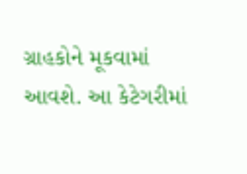ગ્રાહકોને મૂકવામાં આવશે. આ કેટેગરીમાં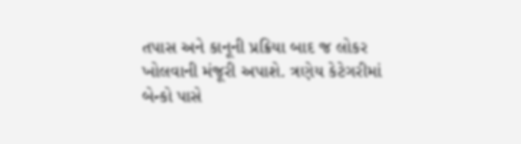તપાસ અને કાનૂની પ્રક્રિયા બાદ જ લોકર ખોલવાની મંજૂરી અપાશે. ત્રણેય કેટેગરીમાં બેન્કો પાસે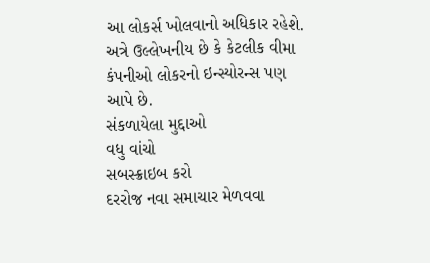આ લોકર્સ ખોલવાનો અધિકાર રહેશે. અત્રે ઉલ્લેખનીય છે કે કેટલીક વીમા કંપનીઓ લોકરનો ઇન્સ્યોરન્સ પણ આપે છે.
સંકળાયેલા મુદ્દાઓ
વધુ વાંચો
સબસ્ક્રાઇબ કરો
દરરોજ નવા સમાચાર મેળવવા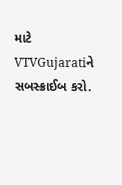માટે VTVGujaratiને સબસ્ક્રાઈબ કરો.